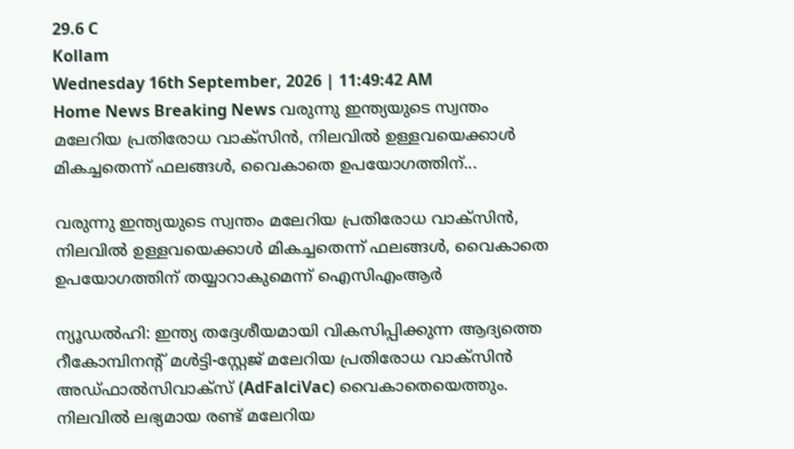29.6 C
Kollam
Wednesday 16th September, 2026 | 11:49:42 AM
Home News Breaking News വരുന്നു ഇന്ത്യയുടെ സ്വന്തം മലേറിയ പ്രതിരോധ വാക്സിൻ, നിലവിൽ ഉള്ളവയെക്കാൾ മികച്ചതെന്ന് ഫലങ്ങൾ, വൈകാതെ ഉപയോഗത്തിന്...

വരുന്നു ഇന്ത്യയുടെ സ്വന്തം മലേറിയ പ്രതിരോധ വാക്സിൻ, നിലവിൽ ഉള്ളവയെക്കാൾ മികച്ചതെന്ന് ഫലങ്ങൾ, വൈകാതെ ഉപയോഗത്തിന് തയ്യാറാകുമെന്ന് ഐസിഎംആർ

ന്യൂഡൽഹി: ഇന്ത്യ തദ്ദേശീയമായി വികസിപ്പിക്കുന്ന ആദ്യത്തെ റീകോമ്പിനന്റ് മൾട്ടി-സ്റ്റേജ് മലേറിയ പ്രതിരോധ വാക്സിൻ അഡ്ഫാൽസിവാക്സ് (AdFalciVac) വൈകാതെയെത്തും. നിലവിൽ ലഭ്യമായ രണ്ട് മലേറിയ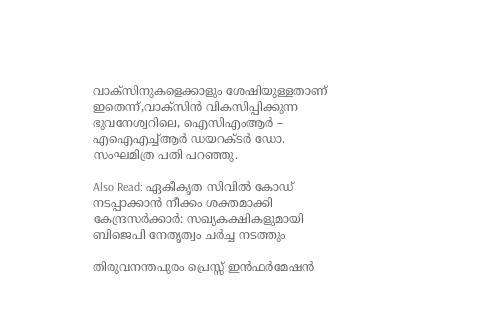വാക്സിനുകളെക്കാളും ശേഷിയുള്ളതാണ് ഇതെന്ന്,വാക്സിൻ വികസിപ്പിക്കുന്ന ഭുവനേശ്വറിലെ, ഐസിഎംആർ – എഐഎച്ച്ആർ ഡയറക്ടർ ഡോ. സംഘമിത്ര പതി പറഞ്ഞു.

Also Read: ഏകീകൃത സിവിൽ കോഡ് നടപ്പാക്കാൻ നീക്കം ശക്തമാക്കി കേന്ദ്രസർക്കാർ: സഖ്യകക്ഷികളുമായി ബിജെപി നേതൃത്വം ചർച്ച നടത്തും

തിരുവനന്തപുരം പ്രെസ്സ് ഇൻഫർമേഷൻ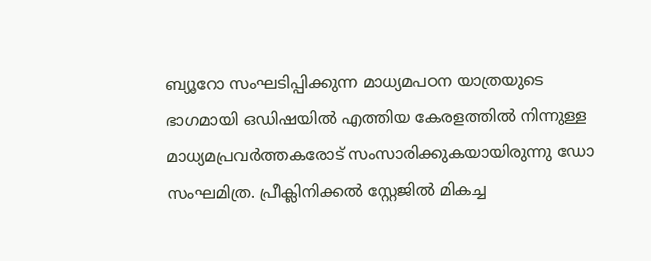ബ്യൂറോ സംഘടിപ്പിക്കുന്ന മാധ്യമപഠന യാത്രയുടെ ഭാഗമായി ഒഡിഷയിൽ എത്തിയ കേരളത്തിൽ നിന്നുള്ള മാധ്യമപ്രവർത്തകരോട് സംസാരിക്കുകയായിരുന്നു ഡോ സംഘമിത്ര. പ്രീക്ലിനിക്കൽ സ്റ്റേജിൽ മികച്ച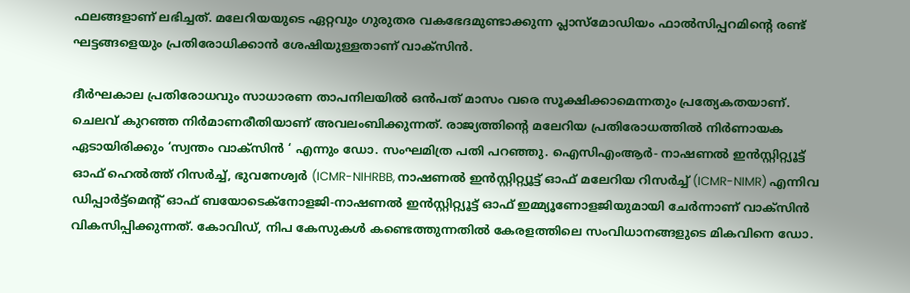ഫലങ്ങളാണ് ലഭിച്ചത്. മലേറിയയുടെ ഏറ്റവും ഗുരുതര വകഭേദമുണ്ടാക്കുന്ന പ്ലാസ്മോഡിയം ഫാൽസിപ്പറമിന്റെ രണ്ട് ഘട്ടങ്ങളെയും പ്രതിരോധിക്കാൻ ശേഷിയുള്ളതാണ് വാക്സിൻ.

ദീർഘകാല പ്രതിരോധവും സാധാരണ താപനിലയിൽ ഒൻപത് മാസം വരെ സൂക്ഷിക്കാമെന്നതും പ്രത്യേകതയാണ്. ചെലവ്‌ കുറഞ്ഞ നിർമാണരീതിയാണ് അവലംബിക്കുന്നത്. രാജ്യത്തിന്റെ മലേറിയ പ്രതിരോധത്തിൽ നിർണായക ഏടായിരിക്കും ‘സ്വന്തം വാക്സിൻ ‘ എന്നും ഡോ. സംഘമിത്ര പതി പറഞ്ഞു. ഐസിഎംആർ- നാഷണൽ ഇൻസ്റ്റിറ്റ്യൂട്ട് ഓഫ് ഹെൽത്ത് റിസർച്ച്, ഭുവനേശ്വർ (ICMR-NIHRBB, നാഷണൽ ഇൻസ്റ്റിറ്റ്യൂട്ട് ഓഫ് മലേറിയ റിസർച്ച് (ICMR-NIMR) എന്നിവ ഡിപ്പാർട്ട്മെന്റ് ഓഫ് ബയോടെക്നോളജി-നാഷണൽ ഇൻസ്റ്റിറ്റ്യൂട്ട് ഓഫ് ഇമ്മ്യൂണോളജിയുമായി ചേർന്നാണ് വാക്സിൻ വികസിപ്പിക്കുന്നത്. കോവിഡ്, നിപ കേസുകൾ കണ്ടെത്തുന്നതിൽ കേരളത്തിലെ സംവിധാനങ്ങളുടെ മികവിനെ ഡോ.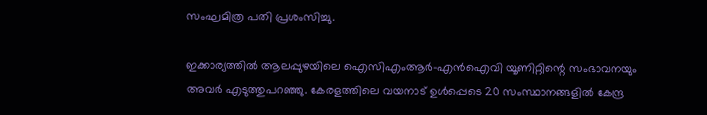സംഘമിത്ര പതി പ്രശംസിച്ചു.

ഇക്കാര്യത്തിൽ ആലപ്പുഴയിലെ ഐസിഎംആർ-എൻഐവി യൂണിറ്റിന്റെ സംഭാവനയും അവർ എടുത്തുപറഞ്ഞു. കേരളത്തിലെ വയനാട് ഉൾപ്പെടെ 20 സംസ്ഥാനങ്ങളിൽ കേന്ദ്ര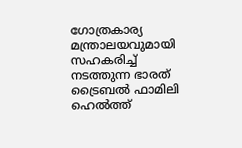ഗോത്രകാര്യ മന്ത്രാലയവുമായി സഹകരിച്ച് നടത്തുന്ന ഭാരത് ട്രൈബൽ ഫാമിലി ഹെൽത്ത്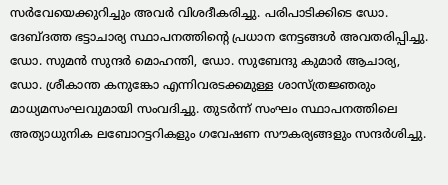സർവേയെക്കുറിച്ചും അവർ വിശദീകരിച്ചു. പരിപാടിക്കിടെ ഡോ. ദേബ്ദത്ത ഭട്ടാചാര്യ സ്ഥാപനത്തിന്റെ പ്രധാന നേട്ടങ്ങൾ അവതരിപ്പിച്ചു. ഡോ. സുമൻ സുന്ദർ മൊഹന്തി, ഡോ. സുബേന്ദു കുമാർ ആചാര്യ, ഡോ. ശ്രീകാന്ത കനുങ്കോ എന്നിവരടക്കമുള്ള ശാസ്ത്രജ്ഞരും മാധ്യമസംഘവുമായി സംവദിച്ചു. തുടർന്ന് സംഘം സ്ഥാപനത്തിലെ അത്യാധുനിക ലബോറട്ടറികളും ഗവേഷണ സൗകര്യങ്ങളും സന്ദർശിച്ചു.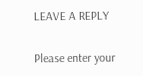LEAVE A REPLY

Please enter your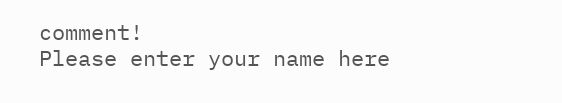comment!
Please enter your name here